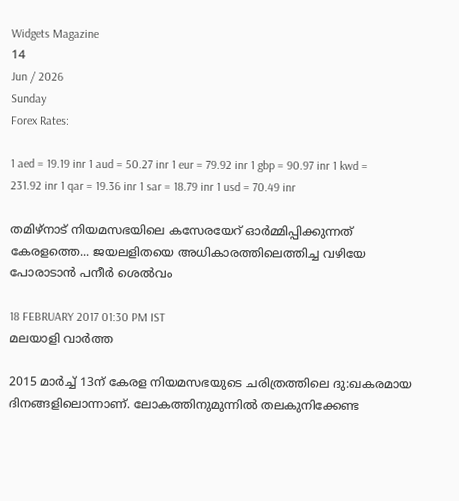Widgets Magazine
14
Jun / 2026
Sunday
Forex Rates:

1 aed = 19.19 inr 1 aud = 50.27 inr 1 eur = 79.92 inr 1 gbp = 90.97 inr 1 kwd = 231.92 inr 1 qar = 19.36 inr 1 sar = 18.79 inr 1 usd = 70.49 inr

തമിഴ്‌നാട് നിയമസഭയിലെ കസേരയേറ് ഓര്‍മ്മിപ്പിക്കുന്നത് കേരളത്തെ... ജയലളിതയെ അധികാരത്തിലെത്തിച്ച വഴിയേ പോരാടാന്‍ പനീര്‍ ശെല്‍വം

18 FEBRUARY 2017 01:30 PM IST
മലയാളി വാര്‍ത്ത

2015 മാര്‍ച്ച് 13ന് കേരള നിയമസഭയുടെ ചരിത്രത്തിലെ ദു:ഖകരമായ ദിനങ്ങളിലൊന്നാണ്. ലോകത്തിനുമുന്നില്‍ തലകുനിക്കേണ്ട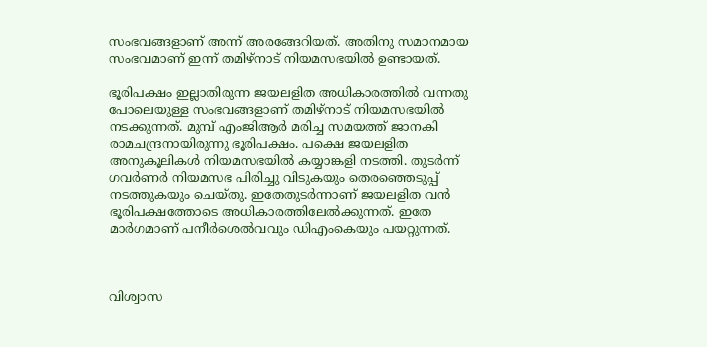സംഭവങ്ങളാണ് അന്ന് അരങ്ങേറിയത്. അതിനു സമാനമായ സംഭവമാണ് ഇന്ന് തമിഴ്‌നാട് നിയമസഭയില്‍ ഉണ്ടായത്.

ഭൂരിപക്ഷം ഇല്ലാതിരുന്ന ജയലളിത അധികാരത്തില്‍ വന്നതു പോലെയുള്ള സംഭവങ്ങളാണ് തമിഴ്‌നാട് നിയമസഭയില്‍ നടക്കുന്നത്. മുമ്പ് എംജിആര്‍ മരിച്ച സമയത്ത് ജാനകി രാമചന്ദ്രനായിരുന്നു ഭൂരിപക്ഷം. പക്ഷെ ജയലളിത അനുകൂലികള്‍ നിയമസഭയില്‍ കയ്യാങ്കളി നടത്തി. തുടര്‍ന്ന് ഗവര്‍ണര്‍ നിയമസഭ പിരിച്ചു വിടുകയും തെരഞ്ഞെടുപ്പ് നടത്തുകയും ചെയ്തു. ഇതേതുടര്‍ന്നാണ് ജയലളിത വന്‍ ഭൂരിപക്ഷത്തോടെ അധികാരത്തിലേല്‍ക്കുന്നത്. ഇതേ മാര്‍ഗമാണ് പനീര്‍ശെല്‍വവും ഡിഎംകെയും പയറ്റുന്നത്.



വിശ്വാസ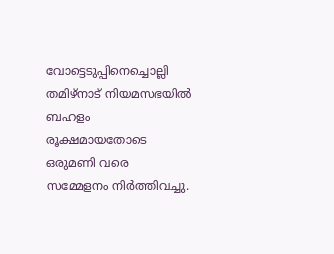വോട്ടെടുപ്പിനെച്ചൊല്ലി തമിഴ്‌നാട് നിയമസഭയില്‍ ബഹളം രൂക്ഷമായതോടെ ഒരുമണി വരെ സമ്മേളനം നിര്‍ത്തിവച്ചു.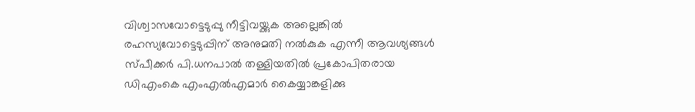വിശ്വാസവോട്ടെടുപ്പു നീട്ടിവയ്ക്കുക അല്ലെങ്കില്‍ രഹസ്യവോട്ടെടുപ്പിന് അനുമതി നല്‍കുക എന്നീ ആവശ്യങ്ങള്‍ സ്പീക്കര്‍ പി.ധനപാല്‍ തള്ളിയതില്‍ പ്രകോപിതരായ ഡിഎംകെ എംഎല്‍എമാര്‍ കൈയ്യാങ്കളിക്കു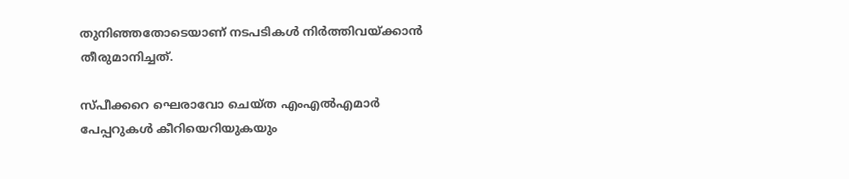തുനിഞ്ഞതോടെയാണ് നടപടികള്‍ നിര്‍ത്തിവയ്ക്കാന്‍ തീരുമാനിച്ചത്.

സ്പീക്കറെ ഘെരാവോ ചെയ്ത എംഎല്‍എമാര്‍ പേപ്പറുകള്‍ കീറിയെറിയുകയും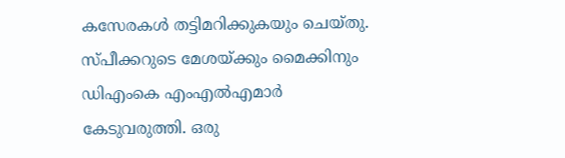കസേരകള്‍ തട്ടിമറിക്കുകയും ചെയ്തു. സ്പീക്കറുടെ മേശയ്ക്കും മൈക്കിനും ഡിഎംകെ എംഎല്‍എമാര്‍ കേടുവരുത്തി. ഒരു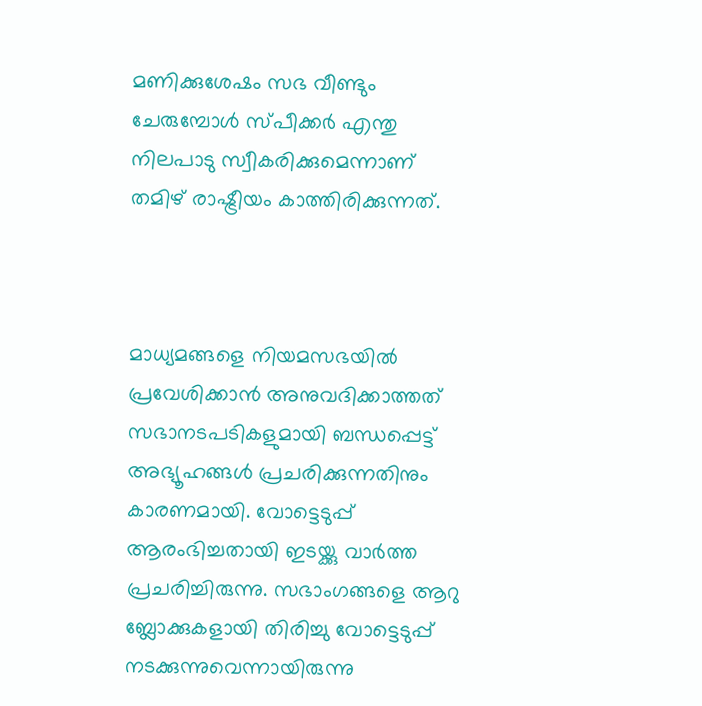മണിക്കുശേഷം സഭ വീണ്ടും ചേരുമ്പോള്‍ സ്പീക്കര്‍ എന്തു നിലപാടു സ്വീകരിക്കുമെന്നാണ് തമിഴ് രാഷ്ട്രീയം കാത്തിരിക്കുന്നത്.



മാധ്യമങ്ങളെ നിയമസഭയില്‍ പ്രവേശിക്കാന്‍ അനുവദിക്കാത്തത് സഭാനടപടികളുമായി ബന്ധപ്പെട്ട് അഭ്യൂഹങ്ങള്‍ പ്രചരിക്കുന്നതിനും കാരണമായി. വോട്ടെടുപ്പ് ആരംഭിച്ചതായി ഇടയ്ക്കു വാര്‍ത്ത പ്രചരിച്ചിരുന്നു. സഭാംഗങ്ങളെ ആറു ബ്ലോക്കുകളായി തിരിച്ചു വോട്ടെടുപ്പ് നടക്കുന്നുവെന്നായിരുന്നു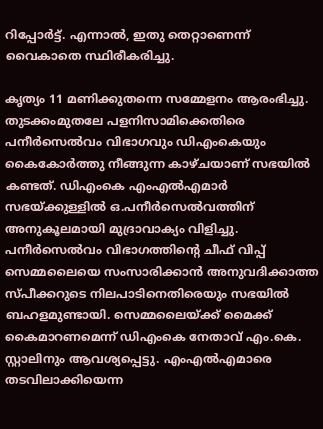റിപ്പോര്‍ട്ട്. എന്നാല്‍, ഇതു തെറ്റാണെന്ന് വൈകാതെ സ്ഥിരീകരിച്ചു.

കൃത്യം 11 മണിക്കുതന്നെ സമ്മേളനം ആരംഭിച്ചു. തുടക്കംമുതലേ പളനിസാമിക്കെതിരെ പനീര്‍സെല്‍വം വിഭാഗവും ഡിഎംകെയും കൈകോര്‍ത്തു നീങ്ങുന്ന കാഴ്ചയാണ് സഭയില്‍ കണ്ടത്. ഡിഎംകെ എംഎല്‍എമാര്‍ സഭയ്ക്കുള്ളില്‍ ഒ.പനീര്‍സെല്‍വത്തിന് അനുകൂലമായി മുദ്രാവാക്യം വിളിച്ചു. പനീര്‍സെല്‍വം വിഭാഗത്തിന്റെ ചീഫ് വിപ്പ് സെമ്മലൈയെ സംസാരിക്കാന്‍ അനുവദിക്കാത്ത സ്പീക്കറുടെ നിലപാടിനെതിരെയും സഭയില്‍ ബഹളമുണ്ടായി. സെമ്മലൈയ്ക്ക് മൈക്ക് കൈമാറണമെന്ന് ഡിഎംകെ നേതാവ് എം.കെ. സ്റ്റാലിനും ആവശ്യപ്പെട്ടു. എംഎല്‍എമാരെ തടവിലാക്കിയെന്ന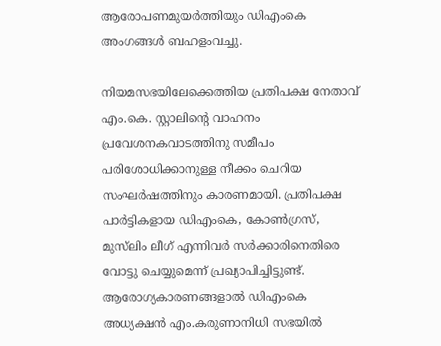ആരോപണമുയര്‍ത്തിയും ഡിഎംകെ അംഗങ്ങള്‍ ബഹളംവച്ചു.

നിയമസഭയിലേക്കെത്തിയ പ്രതിപക്ഷ നേതാവ് എം.കെ. സ്റ്റാലിന്റെ വാഹനം പ്രവേശനകവാടത്തിനു സമീപം പരിശോധിക്കാനുള്ള നീക്കം ചെറിയ സംഘര്‍ഷത്തിനും കാരണമായി. പ്രതിപക്ഷ പാര്‍ട്ടികളായ ഡിഎംകെ, കോണ്‍ഗ്രസ്, മുസ്‌ലിം ലീഗ് എന്നിവര്‍ സര്‍ക്കാരിനെതിരെ വോട്ടു ചെയ്യുമെന്ന് പ്രഖ്യാപിച്ചിട്ടുണ്ട്. ആരോഗ്യകാരണങ്ങളാല്‍ ഡിഎംകെ അധ്യക്ഷന്‍ എം.കരുണാനിധി സഭയില്‍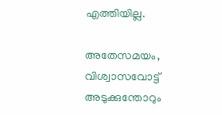എത്തിയില്ല.

അതേസമയം, വിശ്വാസവോട്ട് അടുക്കുന്തോറും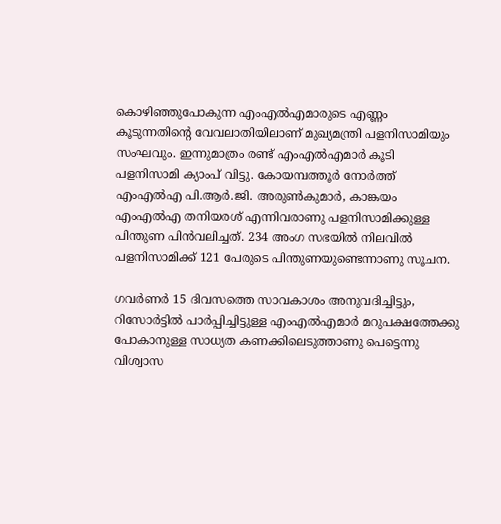കൊഴിഞ്ഞുപോകുന്ന എംഎല്‍എമാരുടെ എണ്ണം കൂടുന്നതിന്റെ വേവലാതിയിലാണ് മുഖ്യമന്ത്രി പളനിസാമിയും സംഘവും. ഇന്നുമാത്രം രണ്ട് എംഎല്‍എമാര്‍ കൂടി പളനിസാമി ക്യാംപ് വിട്ടു. കോയമ്പത്തൂര്‍ നോര്‍ത്ത് എംഎല്‍എ പി.ആര്‍.ജി. അരുണ്‍കുമാര്‍, കാങ്കയം എംഎല്‍എ തനിയരശ് എന്നിവരാണു പളനിസാമിക്കുള്ള പിന്തുണ പിന്‍വലിച്ചത്. 234 അംഗ സഭയില്‍ നിലവില്‍ പളനിസാമിക്ക് 121 പേരുടെ പിന്തുണയുണ്ടെന്നാണു സൂചന.

ഗവര്‍ണര്‍ 15 ദിവസത്തെ സാവകാശം അനുവദിച്ചിട്ടും, റിസോര്‍ട്ടില്‍ പാര്‍പ്പിച്ചിട്ടുള്ള എംഎല്‍എമാര്‍ മറുപക്ഷത്തേക്കു പോകാനുള്ള സാധ്യത കണക്കിലെടുത്താണു പെട്ടെന്നു വിശ്വാസ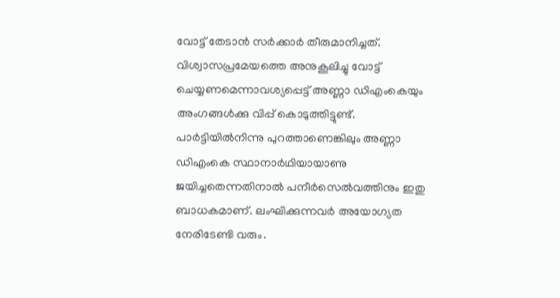വോട്ട് തേടാന്‍ സര്‍ക്കാര്‍ തീരുമാനിച്ചത്. വിശ്വാസപ്രമേയത്തെ അനുകൂലിച്ചു വോട്ട് ചെയ്യണമെന്നാവശ്യപ്പെട്ട് അണ്ണാ ഡിഎംകെയും അംഗങ്ങള്‍ക്കു വിപ്പ് കൊടുത്തിട്ടുണ്ട്. പാര്‍ട്ടിയില്‍നിന്നു പുറത്താണെങ്കിലും അണ്ണാ ഡിഎംകെ സ്ഥാനാര്‍ഥിയായാണു ജയിച്ചതെന്നതിനാല്‍ പനീര്‍സെല്‍വത്തിനും ഇതു ബാധകമാണ്. ലംഘിക്കുന്നവര്‍ അയോഗ്യത നേരിടേണ്ടി വരും.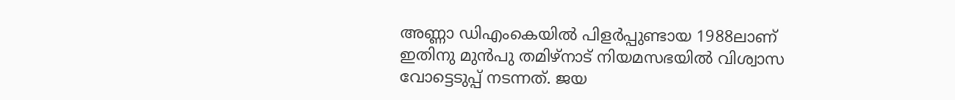അണ്ണാ ഡിഎംകെയില്‍ പിളര്‍പ്പുണ്ടായ 1988ലാണ് ഇതിനു മുന്‍പു തമിഴ്‌നാട് നിയമസഭയില്‍ വിശ്വാസ വോട്ടെടുപ്പ് നടന്നത്. ജയ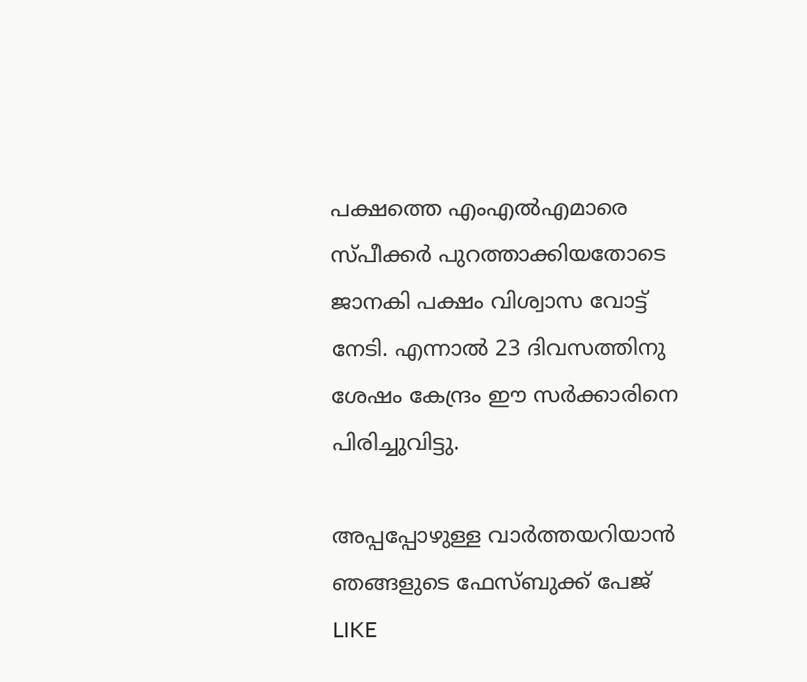പക്ഷത്തെ എംഎല്‍എമാരെ സ്പീക്കര്‍ പുറത്താക്കിയതോടെ ജാനകി പക്ഷം വിശ്വാസ വോട്ട് നേടി. എന്നാല്‍ 23 ദിവസത്തിനു ശേഷം കേന്ദ്രം ഈ സര്‍ക്കാരിനെ പിരിച്ചുവിട്ടു.

അപ്പപ്പോഴുള്ള വാര്‍ത്തയറിയാന്‍ ഞങ്ങളുടെ ഫേസ്‌ബുക്ക്‌ പേജ് LIKE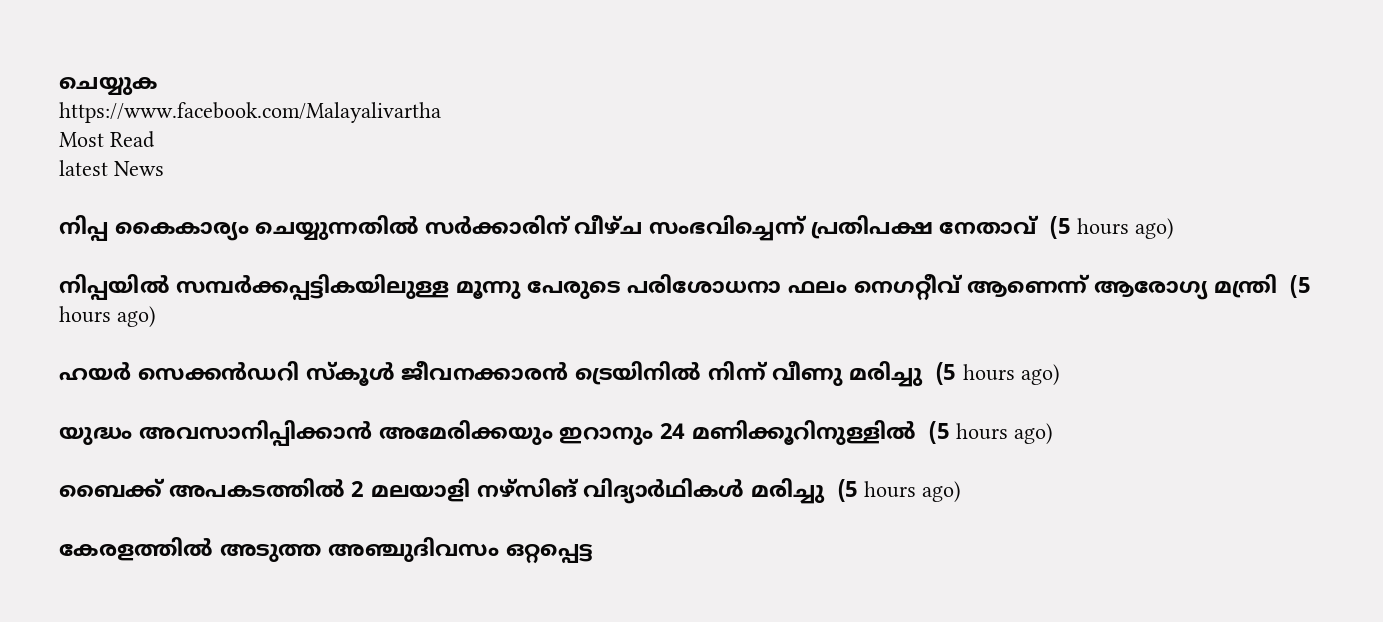ചെയ്യുക
https://www.facebook.com/Malayalivartha
Most Read
latest News

നിപ്പ കൈകാര്യം ചെയ്യുന്നതില്‍ സര്‍ക്കാരിന് വീഴ്ച സംഭവിച്ചെന്ന് പ്രതിപക്ഷ നേതാവ്  (5 hours ago)

നിപ്പയില്‍ സമ്പര്‍ക്കപ്പട്ടികയിലുള്ള മൂന്നു പേരുടെ പരിശോധനാ ഫലം നെഗറ്റീവ് ആണെന്ന് ആരോഗ്യ മന്ത്രി  (5 hours ago)

ഹയര്‍ സെക്കന്‍ഡറി സ്‌കൂള്‍ ജീവനക്കാരന്‍ ട്രെയിനില്‍ നിന്ന് വീണു മരിച്ചു  (5 hours ago)

യുദ്ധം അവസാനിപ്പിക്കാന്‍ അമേരിക്കയും ഇറാനും 24 മണിക്കൂറിനുള്ളില്‍  (5 hours ago)

ബൈക്ക് അപകടത്തില്‍ 2 മലയാളി നഴ്‌സിങ് വിദ്യാര്‍ഥികള്‍ മരിച്ചു  (5 hours ago)

കേരളത്തില്‍ അടുത്ത അഞ്ചുദിവസം ഒറ്റപ്പെട്ട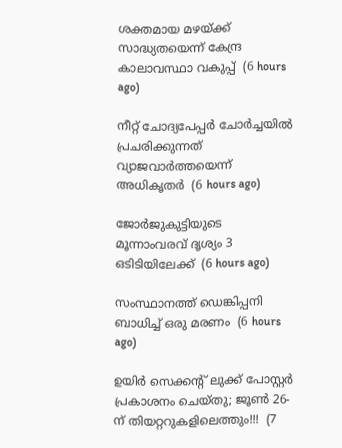ശക്തമായ മഴയ്ക്ക് സാദ്ധ്യതയെന്ന് കേന്ദ്ര കാലാവസ്ഥാ വകുപ്പ്  (6 hours ago)

നീറ്റ് ചോദ്യപേപ്പര്‍ ചോര്‍ച്ചയില്‍ പ്രചരിക്കുന്നത് വ്യാജവാര്‍ത്തയെന്ന് അധികൃതര്‍  (6 hours ago)

ജോര്‍ജുകുട്ടിയുടെ മൂന്നാംവരവ് ദൃശ്യം 3 ഒടിടിയിലേക്ക്  (6 hours ago)

സംസ്ഥാനത്ത് ഡെങ്കിപ്പനി ബാധിച്ച് ഒരു മരണം  (6 hours ago)

ഉയിർ സെക്കൻ്റ് ലുക്ക് പോസ്റ്റർ പ്രകാശനം ചെയ്തു; ജൂൺ 26-ന് തിയറ്ററുകളിലെത്തും!!!  (7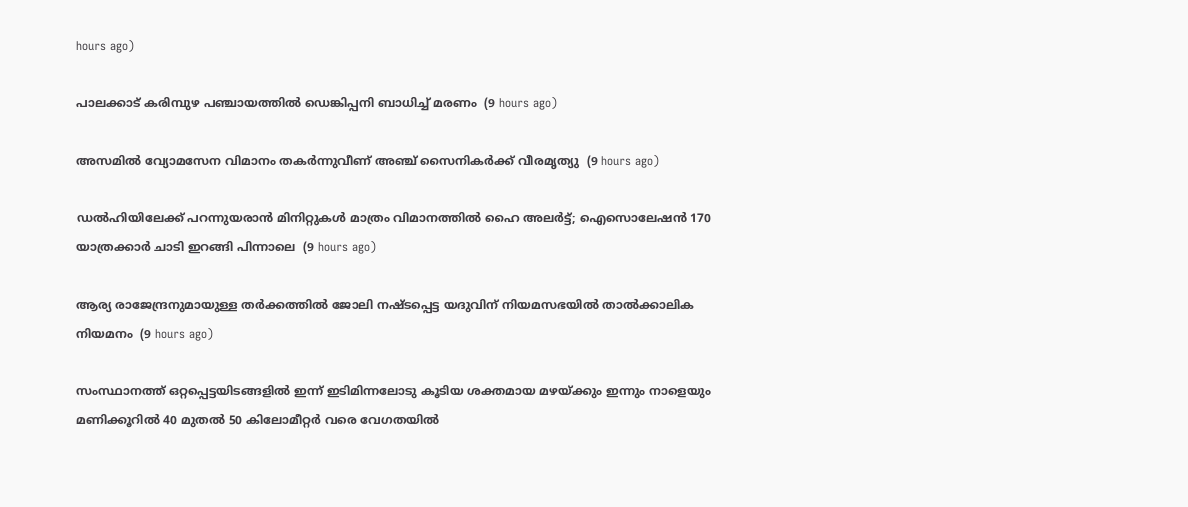hours ago)

പാലക്കാട് കരിമ്പുഴ പഞ്ചായത്തിൽ ഡെങ്കിപ്പനി ബാധിച്ച് മരണം  (9 hours ago)

അസമിൽ വ്യോമസേന വിമാനം തകർന്നുവീണ് അഞ്ച് സൈനികർക്ക് വീരമൃത്യു  (9 hours ago)

ഡൽഹിയിലേക്ക് പറന്നുയരാൻ മിനിറ്റുകൾ മാത്രം വിമാനത്തിൽ ഹൈ അലർട്ട്; ഐസൊലേഷൻ 170 യാത്രക്കാർ ചാടി ഇറങ്ങി പിന്നാലെ  (9 hours ago)

ആര്യ രാജേന്ദ്രനുമായുള്ള തര്‍ക്കത്തില്‍ ജോലി നഷ്ടപ്പെട്ട യദുവിന് നിയമസഭയില്‍ താല്‍ക്കാലിക നിയമനം  (9 hours ago)

സംസ്ഥാനത്ത് ഒറ്റപ്പെട്ടയിടങ്ങളിൽ ഇന്ന് ഇടിമിന്നലോടു കൂടിയ ശക്തമായ മഴയ്‌ക്കും ഇന്നും നാളെയും മണിക്കൂറിൽ 40 മുതൽ 50 കിലോമീറ്റർ വരെ വേഗതയിൽ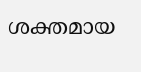ശക്തമായ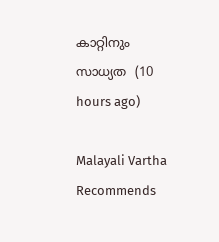കാറ്റിനും സാധ്യത  (10 hours ago)

Malayali Vartha Recommends